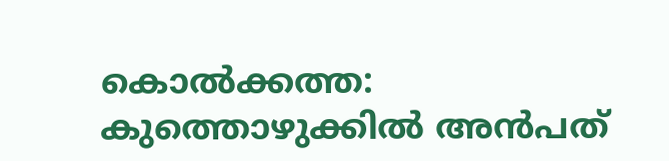കൊല്‍ക്കത്ത: കുത്തൊഴുക്കില്‍ അന്‍പത്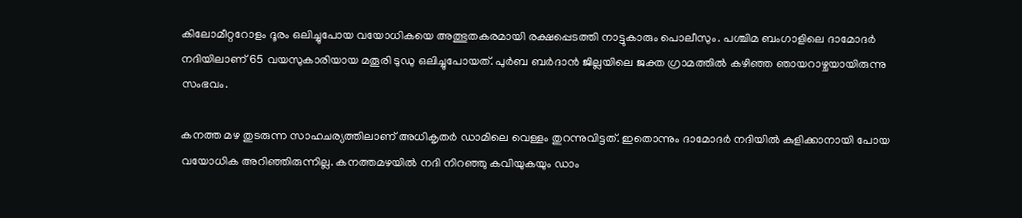കിലോമീറ്ററോളം ദൂരം ഒലിച്ചുപോയ വയോധികയെ അത്ഭുതകരമായി രക്ഷപ്പെടത്തി നാട്ടുകാരും പൊലീസും. പശ്ചിമ ബംഗാളിലെ ദാമോദര്‍ നദിയിലാണ് 65 വയസുകാരിയായ മതൂരി ടുഡു ഒലിച്ചുപോയത്. പുര്‍ബ ബര്‍ദാന്‍ ജില്ലയിലെ ജക്ത ഗ്രാമത്തില്‍ കഴിഞ്ഞ ഞായറാഴ്ചയായിരുന്നു സംഭവം.

കനത്ത മഴ തുടരുന്ന സാഹചര്യത്തിലാണ് അധികൃതര്‍ ഡാമിലെ വെള്ളം തുറന്നുവിട്ടത്. ഇതൊന്നും ദാമോദര്‍ നദിയില്‍ കുളിക്കാനായി പോയ വയോധിക അറിഞ്ഞിരുന്നില്ല. കനത്തമഴയില്‍ നദി നിറഞ്ഞു കവിയുകയും ഡാം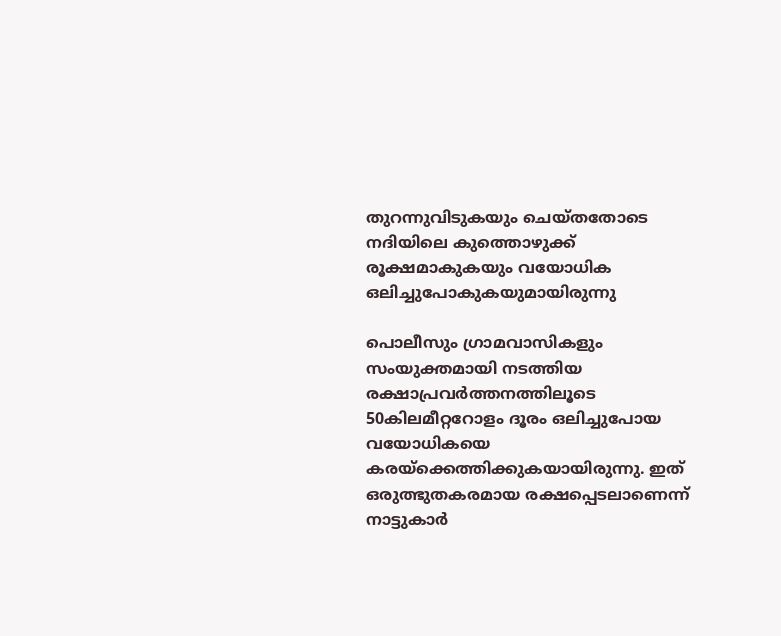തുറന്നുവിടുകയും ചെയ്തതോടെ നദിയിലെ കുത്തൊഴുക്ക് രൂക്ഷമാകുകയും വയോധിക ഒലിച്ചുപോകുകയുമായിരുന്നു

പൊലീസും ഗ്രാമവാസികളും സംയുക്തമായി നടത്തിയ രക്ഷാപ്രവര്‍ത്തനത്തിലൂടെ 50കിലമീറ്ററോളം ദൂരം ഒലിച്ചുപോയ വയോധികയെ കരയ്‌ക്കെത്തിക്കുകയായിരുന്നു. ഇത് ഒരുത്ഭുതകരമായ രക്ഷപ്പെടലാണെന്ന് നാട്ടുകാര്‍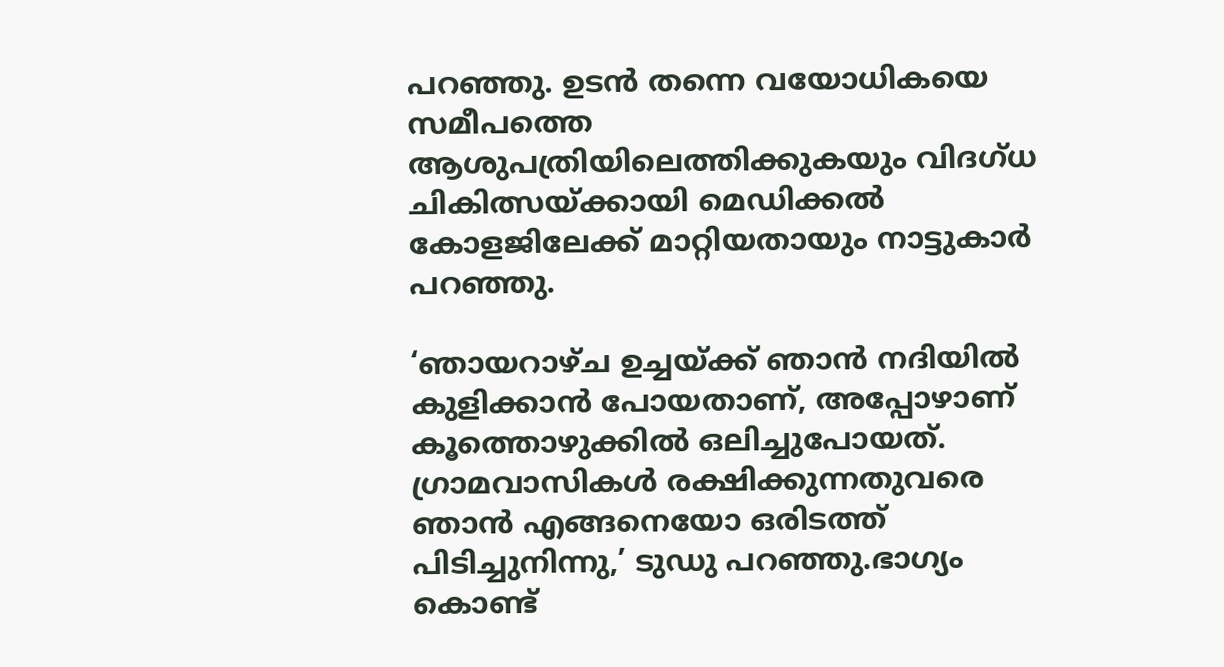പറഞ്ഞു. ഉടന്‍ തന്നെ വയോധികയെ സമീപത്തെ ആശുപത്രിയിലെത്തിക്കുകയും വിദഗ്ധ ചികിത്സയ്ക്കായി മെഡിക്കല്‍ കോളജിലേക്ക് മാറ്റിയതായും നാട്ടുകാര്‍ പറഞ്ഞു.

‘ഞായറാഴ്ച ഉച്ചയ്ക്ക് ഞാന്‍ നദിയില്‍ കുളിക്കാന്‍ പോയതാണ്, അപ്പോഴാണ് കൂത്തൊഴുക്കില്‍ ഒലിച്ചുപോയത്. ഗ്രാമവാസികള്‍ രക്ഷിക്കുന്നതുവരെ ഞാന്‍ എങ്ങനെയോ ഒരിടത്ത് പിടിച്ചുനിന്നു,’ ടുഡു പറഞ്ഞു.ഭാഗ്യം കൊണ്ട്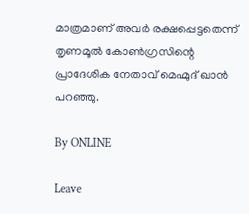മാത്രമാണ് അവര്‍ രക്ഷപ്പെട്ടതെന്ന് തൃണമൂല്‍ കോണ്‍ഗ്രസിന്റെ പ്രാദേശിക നേതാവ് മെഹ്മുദ് ഖാന്‍ പറഞ്ഞു.

By ONLINE

Leave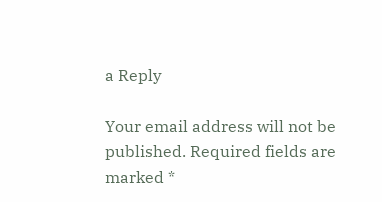a Reply

Your email address will not be published. Required fields are marked *